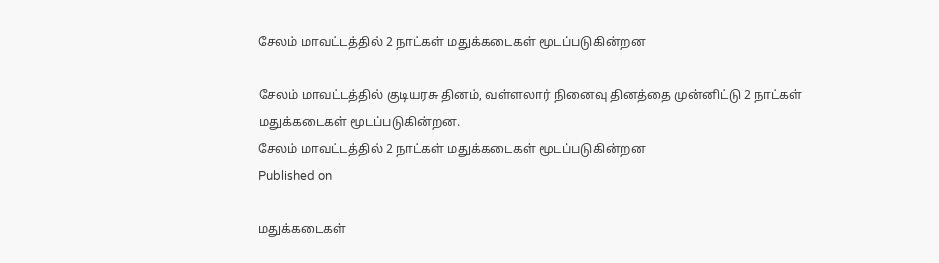சேலம் மாவட்டத்தில் 2 நாட்கள் மதுக்கடைகள் மூடப்படுகின்றன

சேலம் மாவட்டத்தில் குடியரசு தினம், வள்ளலார் நினைவு தினத்தை முன்னிட்டு 2 நாட்கள் மதுக்கடைகள் மூடப்படுகின்றன.
சேலம் மாவட்டத்தில் 2 நாட்கள் மதுக்கடைகள் மூடப்படுகின்றன
Published on

மதுக்கடைகள்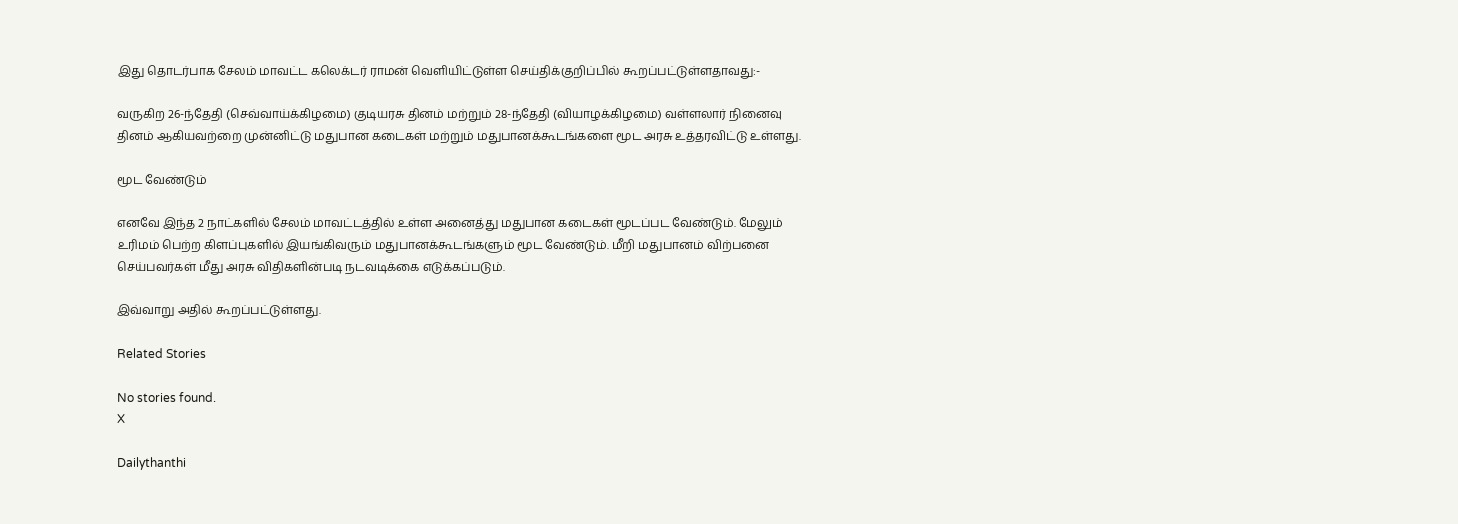இது தொடர்பாக சேலம் மாவட்ட கலெக்டர் ராமன் வெளியிட்டுள்ள செய்திக்குறிப்பில் கூறப்பட்டுள்ளதாவது:-

வருகிற 26-ந்தேதி (செவ்வாய்க்கிழமை) குடியரசு தினம் மற்றும் 28-ந்தேதி (வியாழக்கிழமை) வள்ளலார் நினைவு தினம் ஆகியவற்றை முன்னிட்டு மதுபான கடைகள் மற்றும் மதுபானக்கூடங்களை மூட அரசு உத்தரவிட்டு உள்ளது.

மூட வேண்டும்

எனவே இந்த 2 நாட்களில் சேலம் மாவட்டத்தில் உள்ள அனைத்து மதுபான கடைகள் மூடப்பட வேண்டும். மேலும் உரிமம் பெற்ற கிளப்புகளில் இயங்கிவரும் மதுபானக்கூடங்களும் மூட வேண்டும். மீறி மதுபானம் விற்பனை செய்பவர்கள் மீது அரசு விதிகளின்படி நடவடிக்கை எடுக்கப்படும்.

இவ்வாறு அதில் கூறப்பட்டுள்ளது.

Related Stories

No stories found.
X

Dailythanthi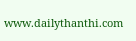www.dailythanthi.com